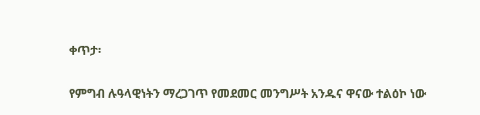ቀጥታ፡

የምግብ ሉዓላዊነትን ማረጋገጥ የመደመር መንግሥት አንዱና ዋናው ተልዕኮ ነው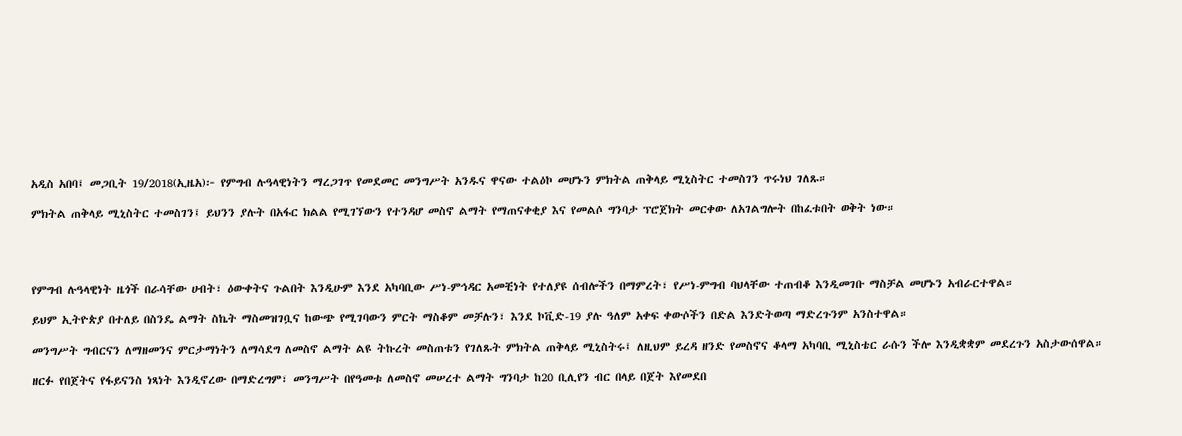አዲስ አበባ፤ መጋቢት 19/2018(ኢዜአ)፦ የምግብ ሉዓላዊነትን ማረጋገጥ የመደመር መንግሥት አንዱና ዋናው ተልዕኮ መሆኑን ምክትል ጠቅላይ ሚኒስትር ተመስገን ጥሩነህ ገለጹ።

ምክትል ጠቅላይ ሚኒስትር ተመስገን፤ ይህንን ያሉት በአፋር ክልል የሚገኘውን የተንዳሆ መስኖ ልማት የማጠናቀቂያ እና የመልሶ ግንባታ ፕሮጀክት መርቀው ለአገልግሎት በከፈቱበት ወቅት ነው።




የምግብ ሉዓላዊነት ዜጎች በራሳቸው ሀብት፣ ዕውቀትና ጉልበት እንዲሁም እንደ አካባቢው ሥነ-ምኅዳር አመቺነት የተለያዩ ሰብሎችን በማምረት፣ የሥነ-ምግብ ባህላቸው ተጠብቆ እንዲመገቡ ማስቻል መሆኑን አብራርተዋል።

ይህም ኢትዮጵያ በተለይ በስንዴ ልማት ስኬት ማስመዝገቧና ከውጭ የሚገባውን ምርት ማስቆም መቻሉን፣ እንደ ኮቪድ-19 ያሉ ዓለም አቀፍ ቀውሶችን በድል እንድትወጣ ማድረጉንም አንስተዋል።

መንግሥት ግብርናን ለማዘመንና ምርታማነትን ለማሳደግ ለመስኖ ልማት ልዩ ትኩረት መስጠቱን የገለጹት ምክትል ጠቅላይ ሚኒስትሩ፤ ለዚህም ይረዳ ዘንድ የመስኖና ቆላማ አካባቢ ሚኒስቴር ራሱን ችሎ እንዲቋቋም መደረጉን አስታውሰዋል።

ዘርፉ የበጀትና የፋይናንስ ነጻነት እንዲኖረው በማድረግም፣ መንግሥት በየዓመቱ ለመስኖ መሠረተ ልማት ግንባታ ከ20 ቢሊየን ብር በላይ በጀት እየመደበ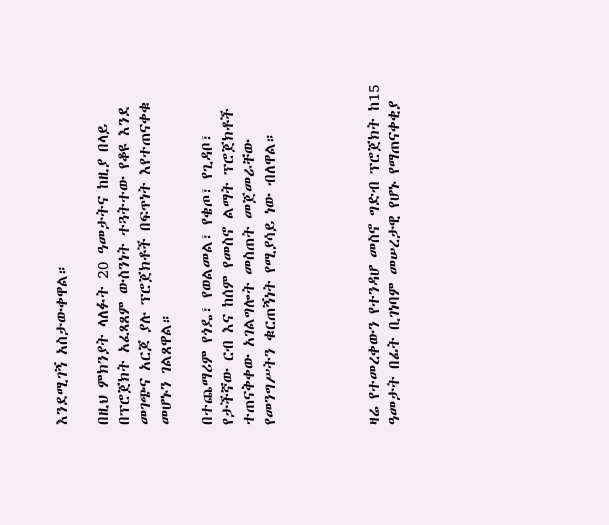እንደሚገኝ አስታውቀዋል።

በዚህ ምክንያት ላለፉት 20 ዓመታትና ከዚያ በላይ በፕሮጀክት አፈጻጸም ውስንነት ተጓትተው የቆዩ እንደ መገጭና አርጆ ያሉ ፕሮጀክቶች በፍጥነት እየተጠናቀቁ መሆኑን ገልጸዋል።

በተጨማሪም የጎዴ፣ የወልመል፣ የቄጦ፣ የጊዳቦ፣ የታችኛው ርብ እና ከሰም የመስኖ ልማት ፕሮጀክቶች ተጠናቅቀው አገልግሎት መስጠት መጀመራቸው የመንግሥትን ቁርጠኝነት የሚያሳይ ነው ብለዋል።




ዛሬ የተመረቀውን የተንዳሆ መስኖ ግድብ ፕሮጀክት ከ15 ዓመታት በፊት ቢገነባም መሠረታዊ የሆኑ የማጠናቀቂያ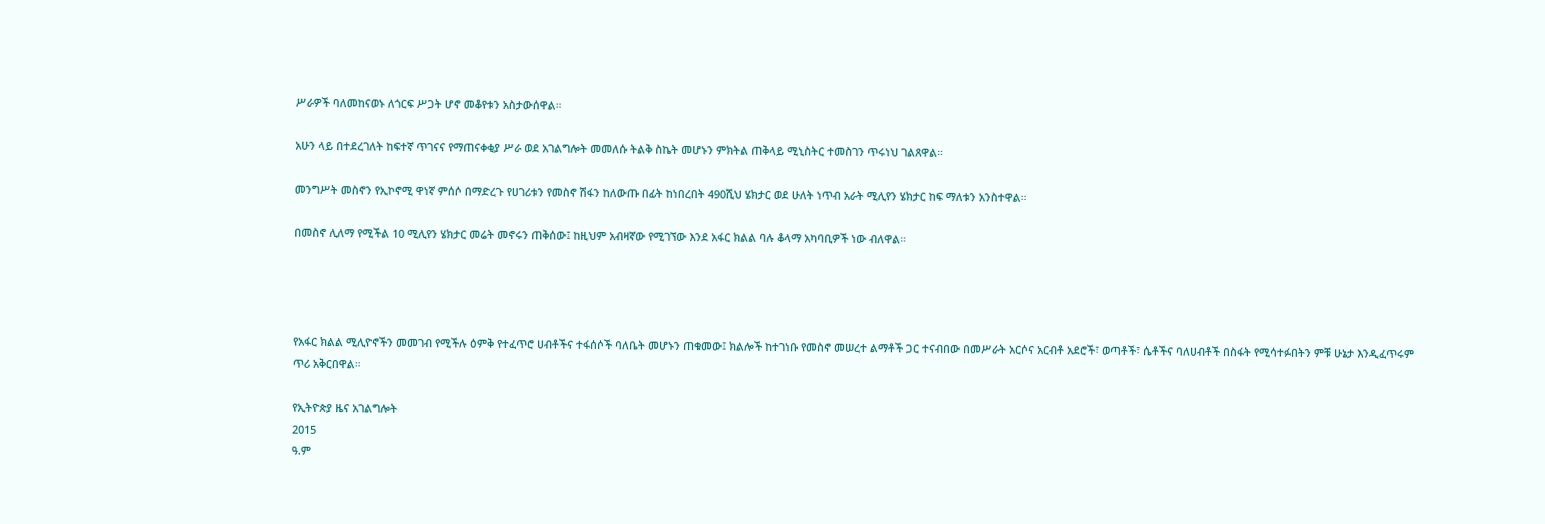ሥራዎች ባለመከናወኑ ለጎርፍ ሥጋት ሆኖ መቆየቱን አስታውሰዋል።

አሁን ላይ በተደረገለት ከፍተኛ ጥገናና የማጠናቀቂያ ሥራ ወደ አገልግሎት መመለሱ ትልቅ ስኬት መሆኑን ምክትል ጠቅላይ ሚኒስትር ተመስገን ጥሩነህ ገልጸዋል።

መንግሥት መስኖን የኢኮኖሚ ዋነኛ ምሰሶ በማድረጉ የሀገሪቱን የመስኖ ሽፋን ከለውጡ በፊት ከነበረበት 490ሺህ ሄክታር ወደ ሁለት ነጥብ አራት ሚሊየን ሄክታር ከፍ ማለቱን አንስተዋል።

በመስኖ ሊለማ የሚችል 10 ሚሊየን ሄክታር መሬት መኖሩን ጠቅሰው፤ ከዚህም አብዛኛው የሚገኘው እንደ አፋር ክልል ባሉ ቆላማ አካባቢዎች ነው ብለዋል።




የአፋር ክልል ሚሊዮኖችን መመገብ የሚችሉ ዕምቅ የተፈጥሮ ሀብቶችና ተፋሰሶች ባለቤት መሆኑን ጠቁመው፤ ክልሎች ከተገነቡ የመስኖ መሠረተ ልማቶች ጋር ተናብበው በመሥራት አርሶና አርብቶ አደሮች፣ ወጣቶች፣ ሴቶችና ባለሀብቶች በስፋት የሚሳተፉበትን ምቹ ሁኔታ እንዲፈጥሩም ጥሪ አቅርበዋል።

የኢትዮጵያ ዜና አገልግሎት
2015
ዓ.ም